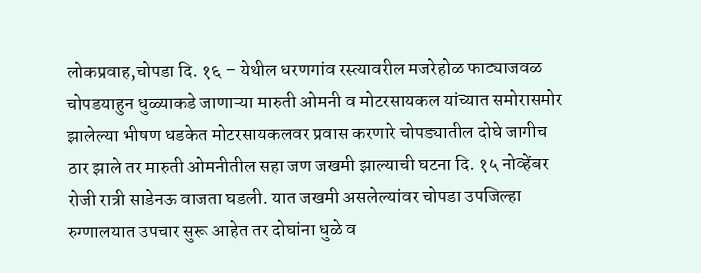लोकप्रवाह,चोपडा दि. १६ – येथील धरणगांव रस्त्यावरील मजरेहोळ फाट्याजवळ चोपडयाहुन धुळ्याकडे जाणाऱ्या मारुती ओमनी व मोटरसायकल यांच्यात समोरासमोर झालेल्या भीषण धडकेत मोटरसायकलवर प्रवास करणारे चोपड्यातील दोघे जागीच ठार झाले तर मारुती ओमनीतील सहा जण जखमी झाल्याची घटना दि. १५ नोव्हेंबर रोजी रात्री साडेनऊ वाजता घडली. यात जखमी असलेल्यांवर चोपडा उपजिल्हा रुग्णालयात उपचार सुरू आहेत तर दोघांना धुळे व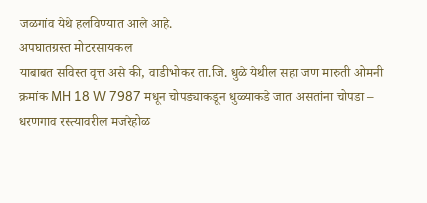जळगांव येथे हलविण्यात आले आहे.
अपघातग्रस्त मोटरसायकल
याबाबत सविस्त वृत्त असे की, वाडीभोकर ता.जि. धुळे येथील सहा जण मारुती ओमनी क्रमांक MH 18 W 7987 मधून चोपड्याकडून धुळ्याकडे जात असतांना चोपडा – धरणगाव रस्त्यावरील मजरेहोळ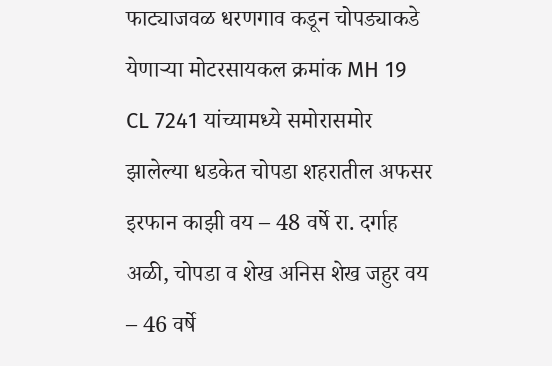फाट्याजवळ धरणगाव कडून चोपड्याकडे येणाऱ्या मोटरसायकल क्रमांक MH 19 CL 7241 यांच्यामध्ये समोरासमोर झालेल्या धडकेत चोपडा शहरातील अफसर इरफान काझी वय – 48 वर्षे रा. दर्गाह अळी, चोपडा व शेख अनिस शेख जहुर वय – 46 वर्षे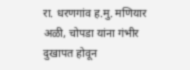रा. धरणगांव ह.मु. मणियार अळी, चोपडा यांना गंभीर दुखापत होवून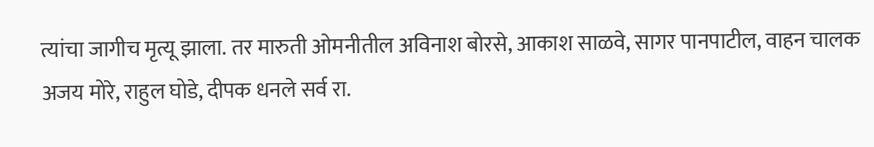त्यांचा जागीच मृत्यू झाला. तर मारुती ओमनीतील अविनाश बोरसे, आकाश साळवे, सागर पानपाटील, वाहन चालक अजय मोरे, राहुल घोडे, दीपक धनले सर्व रा.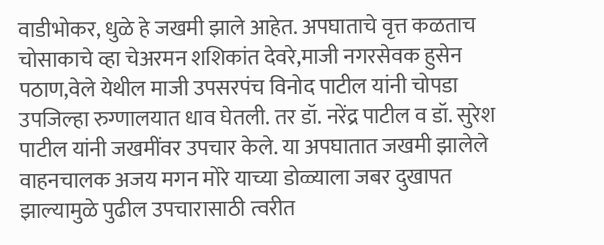वाडीभोकर, धुळे हे जखमी झाले आहेत. अपघाताचे वृत्त कळताच चोसाकाचे व्हा चेअरमन शशिकांत देवरे,माजी नगरसेवक हुसेन पठाण,वेले येथील माजी उपसरपंच विनोद पाटील यांनी चोपडा उपजिल्हा रुग्णालयात धाव घेतली. तर डॉ. नरेंद्र पाटील व डॉ. सुरेश पाटील यांनी जखमींवर उपचार केले. या अपघातात जखमी झालेले वाहनचालक अजय मगन मोरे याच्या डोळ्याला जबर दुखापत झाल्यामुळे पुढील उपचारासाठी त्वरीत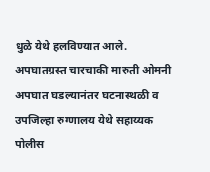धुळे येथे हलविण्यात आले.
अपघातग्रस्त चारचाकी मारुती ओमनी
अपघात घडल्यानंतर घटनास्थळी व उपजिल्हा रुग्णालय येथे सहाय्यक पोलीस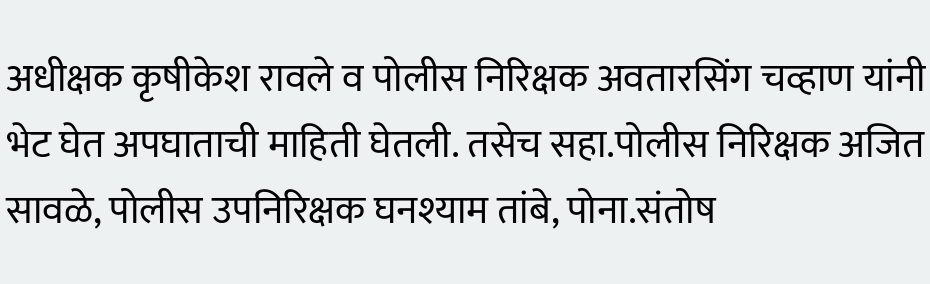अधीक्षक कृषीकेश रावले व पोलीस निरिक्षक अवतारसिंग चव्हाण यांनी भेट घेत अपघाताची माहिती घेतली. तसेच सहा.पोलीस निरिक्षक अजित सावळे, पोलीस उपनिरिक्षक घनश्याम तांबे, पोना.संतोष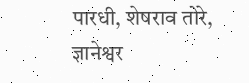पारधी, शेषराव तोरे, ज्ञानेश्वर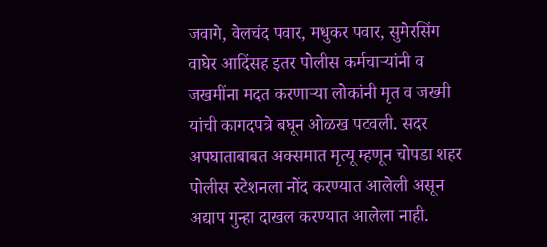जवागे, वेलचंद पवार, मधुकर पवार, सुमेरसिंग वाघेर आदिंसह इतर पोलीस कर्मचाऱ्यांनी व जखमींना मदत करणाऱ्या लोकांनी मृत व जख्मी यांची कागदपत्रे बघून ओळख पटवली. सदर अपघाताबाबत अक्समात मृत्यू म्हणून चोपडा शहर पोलीस स्टेशनला नोंद करण्यात आलेली असून अद्याप गुन्हा दाखल करण्यात आलेला नाही.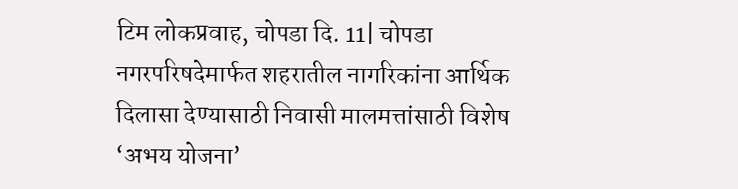टिम लोकप्रवाह, चोपडा दि. 11| चोपडा नगरपरिषदेमार्फत शहरातील नागरिकांना आर्थिक दिलासा देण्यासाठी निवासी मालमत्तांसाठी विशेष ‘अभय योजना’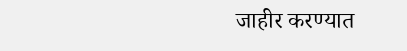जाहीर करण्यात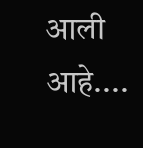आली आहे....